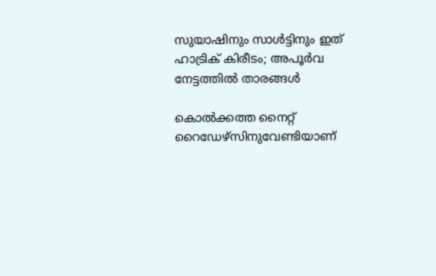സുയാഷിനും സാള്‍ട്ടിനും ഇത് ഹാട്രിക് കിരീടം; അപൂര്‍വ നേട്ടത്തില്‍ താരങ്ങള്‍

കൊല്‍ക്കത്ത നൈറ്റ് റൈഡേഴ്‌സിനുവേണ്ടിയാണ്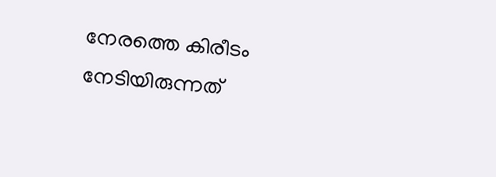നേരത്തെ കിരീടം നേടിയിരുന്നത്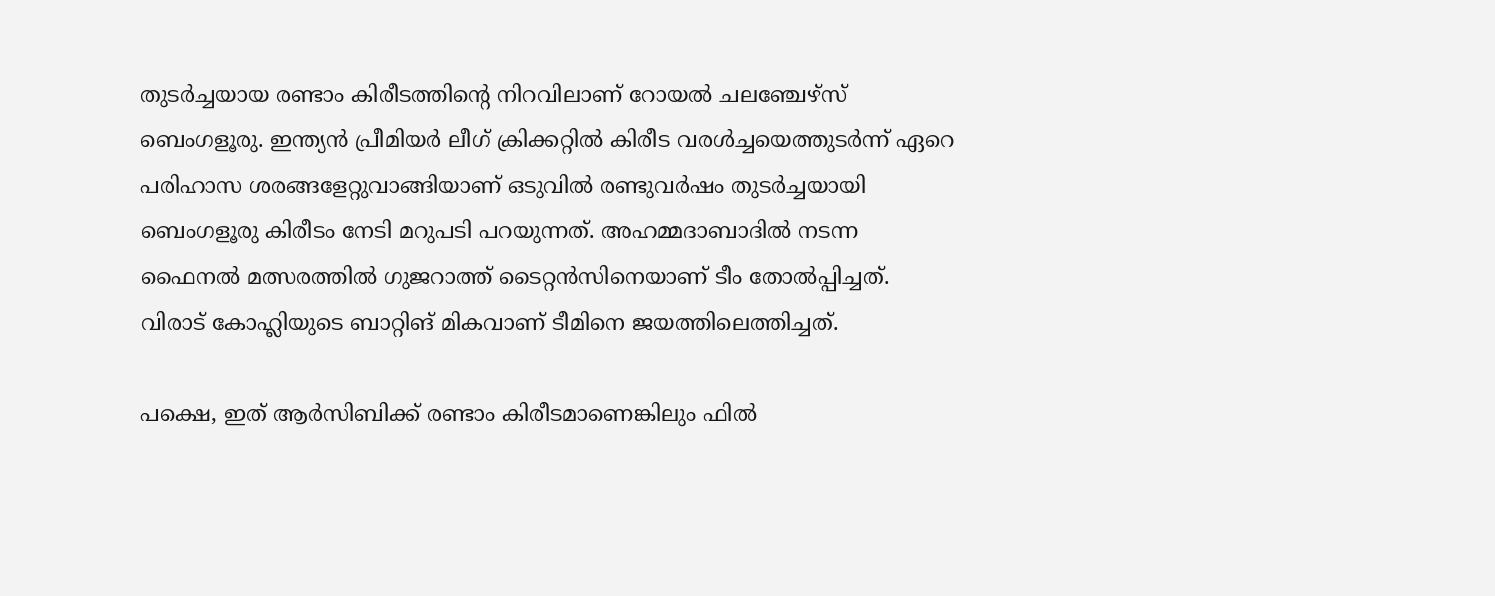തുടര്‍ച്ചയായ രണ്ടാം കിരീടത്തിന്റെ നിറവിലാണ് റോയല്‍ ചലഞ്ചേഴ്‌സ് ബെംഗളൂരു. ഇന്ത്യന്‍ പ്രീമിയര്‍ ലീഗ് ക്രിക്കറ്റില്‍ കിരീട വരള്‍ച്ചയെത്തുടര്‍ന്ന് ഏറെ പരിഹാസ ശരങ്ങളേറ്റുവാങ്ങിയാണ് ഒടുവില്‍ രണ്ടുവര്‍ഷം തുടര്‍ച്ചയായി ബെംഗളൂരു കിരീടം നേടി മറുപടി പറയുന്നത്. അഹമ്മദാബാദില്‍ നടന്ന ഫൈനല്‍ മത്സരത്തില്‍ ഗുജറാത്ത് ടൈറ്റന്‍സിനെയാണ് ടീം തോല്‍പ്പിച്ചത്. വിരാട് കോഹ്ലിയുടെ ബാറ്റിങ് മികവാണ് ടീമിനെ ജയത്തിലെത്തിച്ചത്.

പക്ഷെ, ഇത് ആര്‍സിബിക്ക് രണ്ടാം കിരീടമാണെങ്കിലും ഫില്‍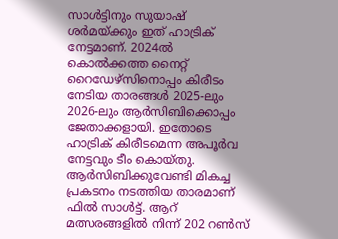സാള്‍ട്ടിനും സുയാഷ് ശര്‍മയ്ക്കും ഇത് ഹാട്രിക് നേട്ടമാണ്. 2024ല്‍ കൊല്‍ക്കത്ത നൈറ്റ് റൈഡേഴ്‌സിനൊപ്പം കിരീടം നേടിയ താരങ്ങള്‍ 2025-ലും 2026-ലും ആര്‍സിബിക്കൊപ്പം ജേതാക്കളായി. ഇതോടെ ഹാട്രിക് കിരീടമെന്ന അപൂര്‍വ നേട്ടവും ടീം കൊയ്തു. ആര്‍സിബിക്കുവേണ്ടി മികച്ച പ്രകടനം നടത്തിയ താരമാണ് ഫില്‍ സാള്‍ട്ട്. ആറ് മത്സരങ്ങളില്‍ നിന്ന് 202 റണ്‍സ്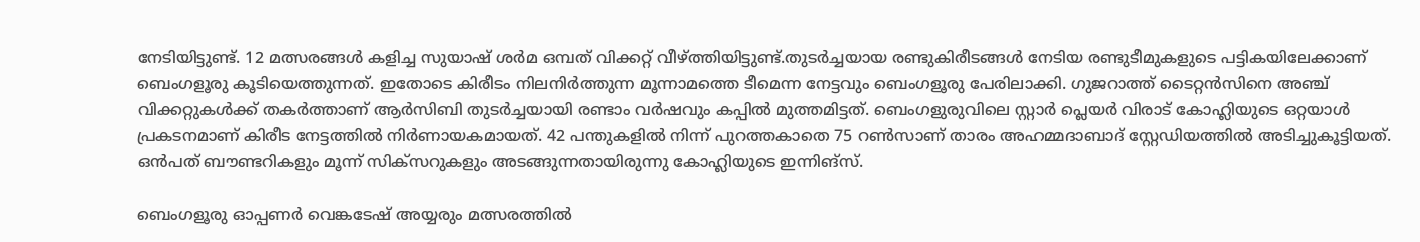നേടിയിട്ടുണ്ട്. 12 മത്സരങ്ങള്‍ കളിച്ച സുയാഷ് ശര്‍മ ഒമ്പത് വിക്കറ്റ് വീഴ്ത്തിയിട്ടുണ്ട്.തുടര്‍ച്ചയായ രണ്ടുകിരീടങ്ങള്‍ നേടിയ രണ്ടുടീമുകളുടെ പട്ടികയിലേക്കാണ് ബെംഗളൂരു കൂടിയെത്തുന്നത്. ഇതോടെ കിരീടം നിലനിര്‍ത്തുന്ന മൂന്നാമത്തെ ടീമെന്ന നേട്ടവും ബെംഗളൂരു പേരിലാക്കി. ഗുജറാത്ത് ടൈറ്റന്‍സിനെ അഞ്ച് വിക്കറ്റുകള്‍ക്ക് തകര്‍ത്താണ് ആര്‍സിബി തുടര്‍ച്ചയായി രണ്ടാം വര്‍ഷവും കപ്പില്‍ മുത്തമിട്ടത്. ബെംഗളുരുവിലെ സ്റ്റാര്‍ പ്ലെയര്‍ വിരാട് കോഹ്ലിയുടെ ഒറ്റയാള്‍ പ്രകടനമാണ് കിരീട നേട്ടത്തില്‍ നിര്‍ണായകമായത്. 42 പന്തുകളില്‍ നിന്ന് പുറത്തകാതെ 75 റണ്‍സാണ് താരം അഹമ്മദാബാദ് സ്റ്റേഡിയത്തില്‍ അടിച്ചുകൂട്ടിയത്. ഒന്‍പത് ബൗണ്ടറികളും മൂന്ന് സിക്‌സറുകളും അടങ്ങുന്നതായിരുന്നു കോഹ്ലിയുടെ ഇന്നിങ്സ്.

ബെംഗളൂരു ഓപ്പണര്‍ വെങ്കടേഷ് അയ്യരും മത്സരത്തില്‍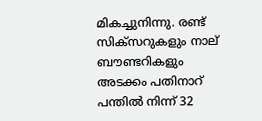മികച്ചുനിന്നു. രണ്ട് സിക്‌സറുകളും നാല് ബൗണ്ടറികളും അടക്കം പതിനാറ് പന്തില്‍ നിന്ന് 32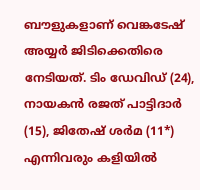ബൗളുകളാണ് വെങ്കടേഷ് അയ്യര്‍ ജിടിക്കെതിരെ നേടിയത്. ടിം ഡേവിഡ് (24), നായകന്‍ രജത് പാട്ടിദാര്‍ (15), ജിതേഷ് ശര്‍മ (11*) എന്നിവരും കളിയില്‍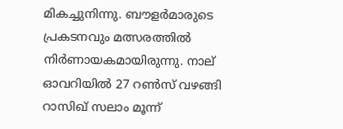മികച്ചുനിന്നു. ബൗളര്‍മാരുടെ പ്രകടനവും മത്സരത്തില്‍ നിര്‍ണായകമായിരുന്നു. നാല് ഓവറിയില്‍ 27 റണ്‍സ് വഴങ്ങി റാസിഖ് സലാം മൂന്ന്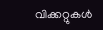വിക്കറ്റുകള്‍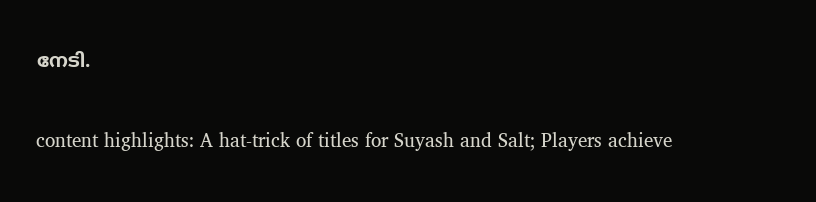നേടി.

content highlights: A hat-trick of titles for Suyash and Salt; Players achieve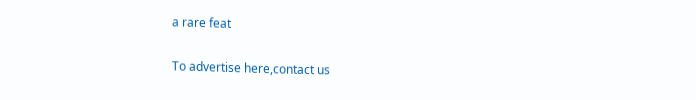a rare feat

To advertise here,contact us